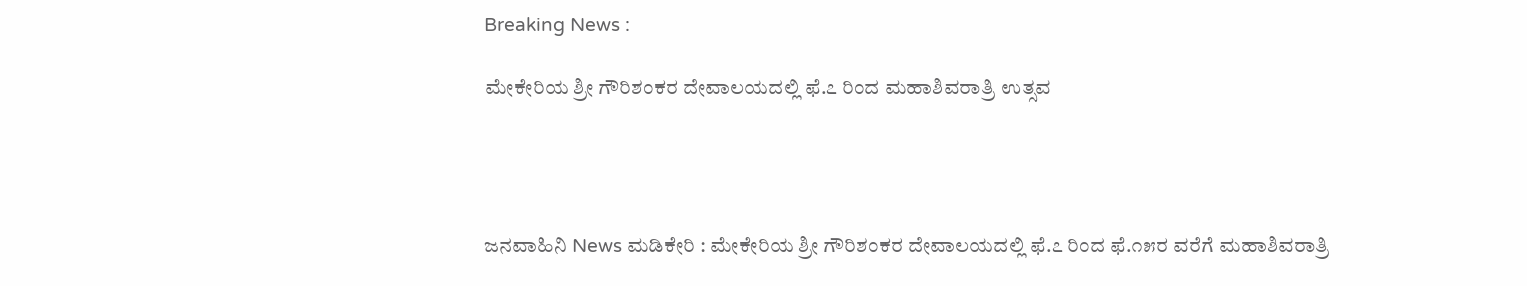Breaking News :

ಮೇಕೇರಿಯ ಶ್ರೀ ಗೌರಿಶಂಕರ ದೇವಾಲಯದಲ್ಲಿ ಫೆ.೭ ರಿಂದ ಮಹಾಶಿವರಾತ್ರಿ ಉತ್ಸವ




ಜನವಾಹಿನಿ News ಮಡಿಕೇರಿ : ಮೇಕೇರಿಯ ಶ್ರೀ ಗೌರಿಶಂಕರ ದೇವಾಲಯದಲ್ಲಿ ಫೆ.೭ ರಿಂದ ಫೆ.೧೫ರ ವರೆಗೆ ಮಹಾಶಿವರಾತ್ರಿ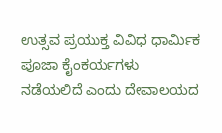ಉತ್ಸವ ಪ್ರಯುಕ್ತ ವಿವಿಧ ಧಾರ್ಮಿಕ ಪೂಜಾ ಕೈಂಕರ್ಯಗಳು ನಡೆಯಲಿದೆ ಎಂದು ದೇವಾಲಯದ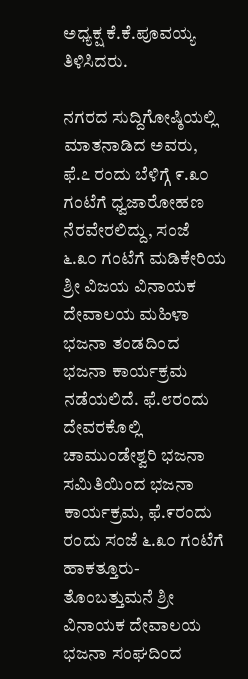ಅಧ್ಯಕ್ಷ ಕೆ.ಕೆ.ಪೂವಯ್ಯ ತಿಳಿಸಿದರು.

ನಗರದ ಸುದ್ದಿಗೋಷ್ಠಿಯಲ್ಲಿ ಮಾತನಾಡಿದ ಅವರು, ಫೆ.೭ ರಂದು ಬೆಳಿಗ್ಗೆ ೯.೩೦ ಗಂಟೆಗೆ ಧ್ವಜಾರೋಹಣ ನೆರವೇರಲಿದ್ದು, ಸಂಜೆ ೬.೩೦ ಗಂಟೆಗೆ ಮಡಿಕೇರಿಯ ಶ್ರೀ ವಿಜಯ ವಿನಾಯಕ ದೇವಾಲಯ ಮಹಿಳಾ ಭಜನಾ ತಂಡದಿಂದ ಭಜನಾ ಕಾರ್ಯಕ್ರಮ ನಡೆಯಲಿದೆ. ಫೆ.೮ರಂದು ದೇವರಕೊಲ್ಲಿ ಚಾಮುಂಡೇಶ್ವರಿ ಭಜನಾ ಸಮಿತಿಯಿಂದ ಭಜನಾ ಕಾರ್ಯಕ್ರಮ, ಫೆ.೯ರಂದು ರಂದು ಸಂಜೆ ೬.೩೦ ಗಂಟೆಗೆ ಹಾಕತ್ತೂರು-ತೊಂಬತ್ತುಮನೆ ಶ್ರೀ ವಿನಾಯಕ ದೇವಾಲಯ ಭಜನಾ ಸಂಘದಿಂದ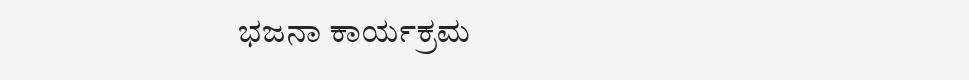ಭಜನಾ ಕಾರ್ಯಕ್ರಮ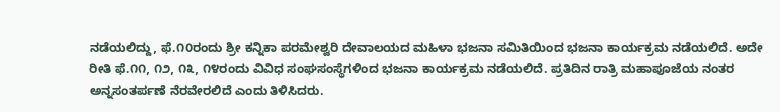ನಡೆಯಲಿದ್ದು, ಫೆ.೧೦ರಂದು ಶ್ರೀ ಕನ್ನಿಕಾ ಪರಮೇಶ್ವರಿ ದೇವಾಲಯದ ಮಹಿಳಾ ಭಜನಾ ಸಮಿತಿಯಿಂದ ಭಜನಾ ಕಾರ್ಯಕ್ರಮ ನಡೆಯಲಿದೆ. ಅದೇ ರೀತಿ ಫೆ.೧೧, ೧೨, ೧೩, ೧೪ರಂದು ವಿವಿಧ ಸಂಘಸಂಸ್ಥೆಗಳಿಂದ ಭಜನಾ ಕಾರ್ಯಕ್ರಮ ನಡೆಯಲಿದೆ. ಪ್ರತಿದಿನ ರಾತ್ರಿ ಮಹಾಪೂಜೆಯ ನಂತರ ಅನ್ನಸಂತರ್ಪಣೆ ನೆರವೇರಲಿದೆ ಎಂದು ತಿಳಿಸಿದರು.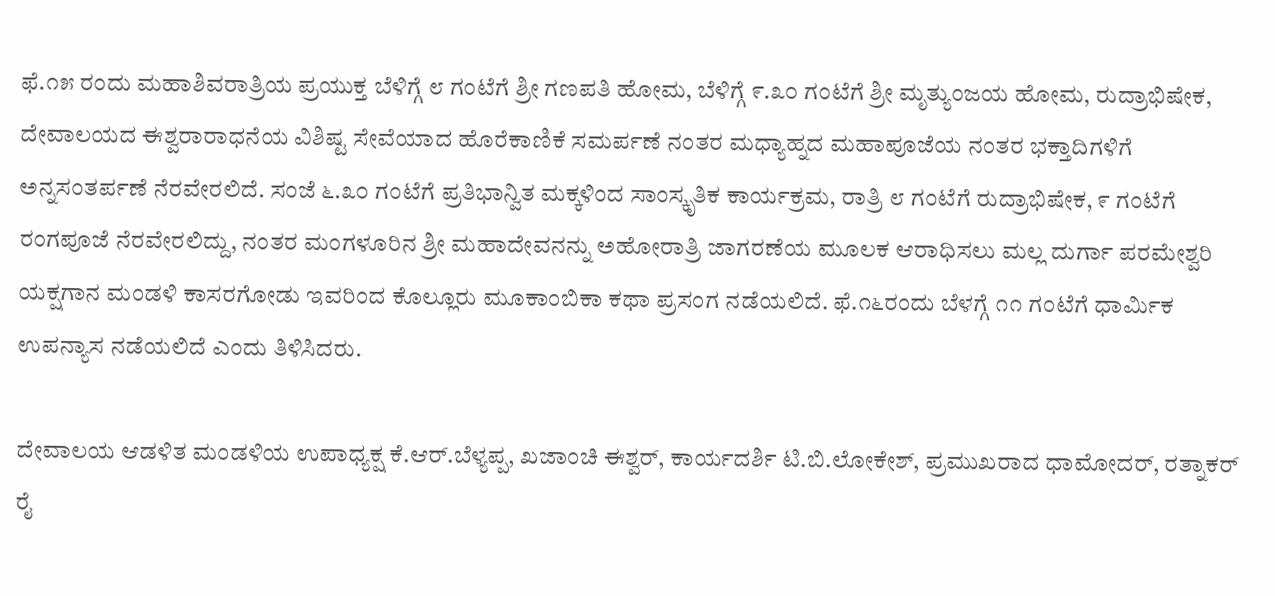ಫೆ.೧೫ ರಂದು ಮಹಾಶಿವರಾತ್ರಿಯ ಪ್ರಯುಕ್ತ ಬೆಳಿಗ್ಗೆ ೮ ಗಂಟೆಗೆ ಶ್ರೀ ಗಣಪತಿ ಹೋಮ, ಬೆಳಿಗ್ಗೆ ೯.೩೦ ಗಂಟೆಗೆ ಶ್ರೀ ಮೃತ್ಯುಂಜಯ ಹೋಮ, ರುದ್ರಾಭಿಷೇಕ, ದೇವಾಲಯದ ಈಶ್ವರಾರಾಧನೆಯ ವಿಶಿಷ್ಟ ಸೇವೆಯಾದ ಹೊರೆಕಾಣಿಕೆ ಸಮರ್ಪಣೆ ನಂತರ ಮಧ್ಯಾಹ್ನದ ಮಹಾಪೂಜೆಯ ನಂತರ ಭಕ್ತಾದಿಗಳಿಗೆ ಅನ್ನಸಂತರ್ಪಣೆ ನೆರವೇರಲಿದೆ. ಸಂಜೆ ೬.೩೦ ಗಂಟೆಗೆ ಪ್ರತಿಭಾನ್ವಿತ ಮಕ್ಕಳಿಂದ ಸಾಂಸ್ಕೃತಿಕ ಕಾರ್ಯಕ್ರಮ, ರಾತ್ರಿ ೮ ಗಂಟೆಗೆ ರುದ್ರಾಭಿಷೇಕ, ೯ ಗಂಟೆಗೆ ರಂಗಪೂಜೆ ನೆರವೇರಲಿದ್ದು, ನಂತರ ಮಂಗಳೂರಿನ ಶ್ರೀ ಮಹಾದೇವನನ್ನು ಅಹೋರಾತ್ರಿ ಜಾಗರಣೆಯ ಮೂಲಕ ಆರಾಧಿಸಲು ಮಲ್ಲ ದುರ್ಗಾ ಪರಮೇಶ್ವರಿ ಯಕ್ಷಗಾನ ಮಂಡಳಿ ಕಾಸರಗೋಡು ಇವರಿಂದ ಕೊಲ್ಲೂರು ಮೂಕಾಂಬಿಕಾ ಕಥಾ ಪ್ರಸಂಗ ನಡೆಯಲಿದೆ. ಫೆ.೧೬ರಂದು ಬೆಳಗ್ಗೆ ೧೧ ಗಂಟೆಗೆ ಧಾರ್ಮಿಕ ಉಪನ್ಯಾಸ ನಡೆಯಲಿದೆ ಎಂದು ತಿಳಿಸಿದರು.

ದೇವಾಲಯ ಆಡಳಿತ ಮಂಡಳಿಯ ಉಪಾಧ್ಯಕ್ಷ ಕೆ.ಆರ್.ಬೆಳ್ಯಪ್ಪ, ಖಜಾಂಚಿ ಈಶ್ವರ್, ಕಾರ್ಯದರ್ಶಿ ಟಿ.ಬಿ.ಲೋಕೇಶ್, ಪ್ರಮುಖರಾದ ಧಾಮೋದರ್, ರತ್ನಾಕರ್ ರೈ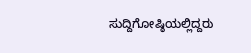ಸುದ್ದಿಗೋಷ್ಠಿಯಲ್ಲಿದ್ದರು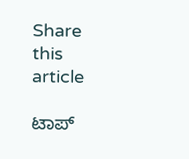Share this article

ಟಾಪ್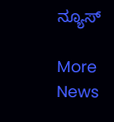ನ್ಯೂಸ್

More News